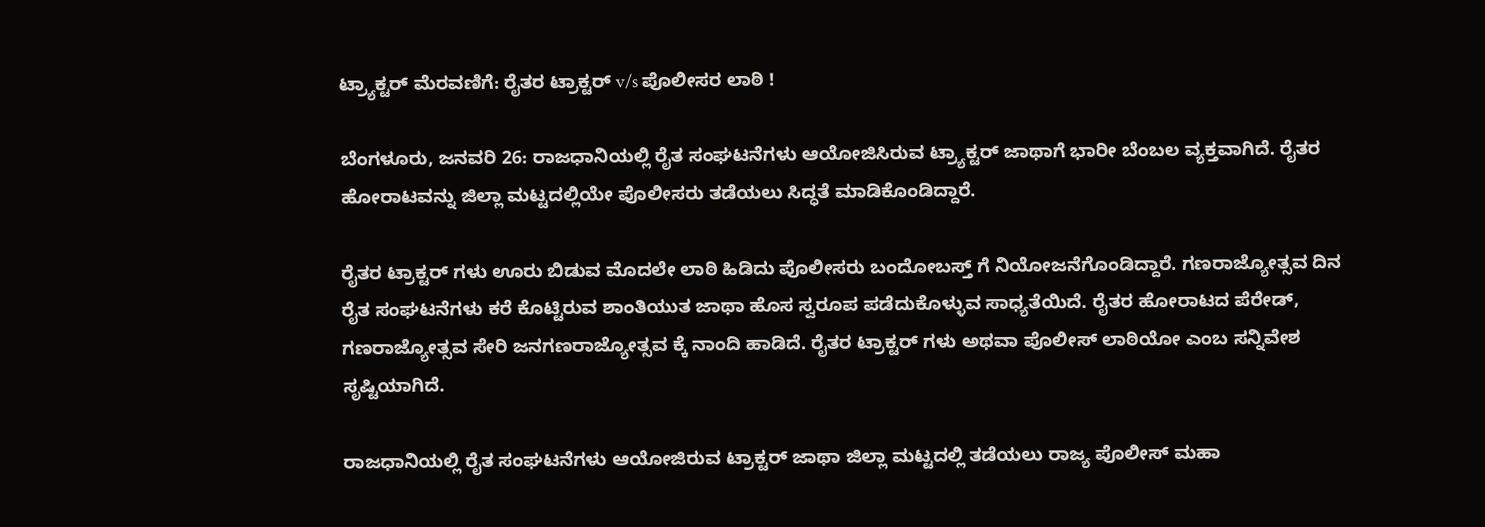ಟ್ರ್ಯಾಕ್ಟರ್ ಮೆರವಣಿಗೆ: ರೈತರ ಟ್ರಾಕ್ಟರ್ v/s ಪೊಲೀಸರ ಲಾಠಿ !

ಬೆಂಗಳೂರು, ಜನವರಿ 26: ರಾಜಧಾನಿಯಲ್ಲಿ ರೈತ ಸಂಘಟನೆಗಳು ಆಯೋಜಿಸಿರುವ ಟ್ರ್ಯಾಕ್ಟರ್ ಜಾಥಾಗೆ ಭಾರೀ ಬೆಂಬಲ ವ್ಯಕ್ತವಾಗಿದೆ. ರೈತರ ಹೋರಾಟವನ್ನು ಜಿಲ್ಲಾ ಮಟ್ಟದಲ್ಲಿಯೇ ಪೊಲೀಸರು ತಡೆಯಲು ಸಿದ್ಧತೆ ಮಾಡಿಕೊಂಡಿದ್ದಾರೆ.

ರೈತರ ಟ್ರಾಕ್ಟರ್ ಗಳು ಊರು ಬಿಡುವ ಮೊದಲೇ ಲಾಠಿ ಹಿಡಿದು ಪೊಲೀಸರು ಬಂದೋಬಸ್ತ್ ಗೆ ನಿಯೋಜನೆಗೊಂಡಿದ್ದಾರೆ. ಗಣರಾಜ್ಯೋತ್ಸವ ದಿನ ರೈತ ಸಂಘಟನೆಗಳು ಕರೆ ಕೊಟ್ಟಿರುವ ಶಾಂತಿಯುತ ಜಾಥಾ ಹೊಸ ಸ್ವರೂಪ ಪಡೆದುಕೊಳ್ಳುವ ಸಾಧ್ಯತೆಯಿದೆ. ರೈತರ ಹೋರಾಟದ ಪೆರೇಡ್, ಗಣರಾಜ್ಯೋತ್ಸವ ಸೇರಿ ಜನಗಣರಾಜ್ಯೋತ್ಸವ ಕ್ಕೆ ನಾಂದಿ ಹಾಡಿದೆ. ರೈತರ ಟ್ರಾಕ್ಟರ್ ಗಳು ಅಥವಾ ಪೊಲೀಸ್ ಲಾಠಿಯೋ ಎಂಬ ಸನ್ನಿವೇಶ ಸೃಷ್ಟಿಯಾಗಿದೆ.

ರಾಜಧಾನಿಯಲ್ಲಿ ರೈತ ಸಂಘಟನೆಗಳು ಆಯೋಜಿರುವ ಟ್ರಾಕ್ಟರ್ ಜಾಥಾ ಜಿಲ್ಲಾ ಮಟ್ಟದಲ್ಲಿ ತಡೆಯಲು ರಾಜ್ಯ ಪೊಲೀಸ್ ಮಹಾ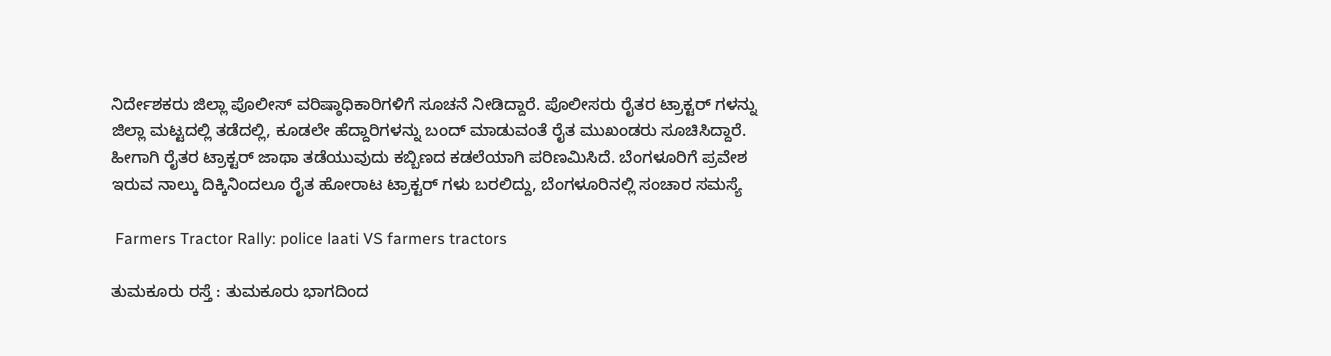ನಿರ್ದೇಶಕರು ಜಿಲ್ಲಾ ಪೊಲೀಸ್ ವರಿಷ್ಠಾಧಿಕಾರಿಗಳಿಗೆ ಸೂಚನೆ ನೀಡಿದ್ದಾರೆ. ಪೊಲೀಸರು ರೈತರ ಟ್ರಾಕ್ಟರ್ ಗಳನ್ನು ಜಿಲ್ಲಾ ಮಟ್ಟದಲ್ಲಿ ತಡೆದಲ್ಲಿ, ಕೂಡಲೇ ಹೆದ್ದಾರಿಗಳನ್ನು ಬಂದ್ ಮಾಡುವಂತೆ ರೈತ ಮುಖಂಡರು ಸೂಚಿಸಿದ್ದಾರೆ. ಹೀಗಾಗಿ ರೈತರ ಟ್ರಾಕ್ಟರ್ ಜಾಥಾ ತಡೆಯುವುದು ಕಬ್ಬಿಣದ ಕಡಲೆಯಾಗಿ ಪರಿಣಮಿಸಿದೆ. ಬೆಂಗಳೂರಿಗೆ ಪ್ರವೇಶ ಇರುವ ನಾಲ್ಕು ದಿಕ್ಕಿನಿಂದಲೂ ರೈತ ಹೋರಾಟ ಟ್ರಾಕ್ಟರ್ ಗಳು ಬರಲಿದ್ದು, ಬೆಂಗಳೂರಿನಲ್ಲಿ ಸಂಚಾರ ಸಮಸ್ಯೆ

 Farmers Tractor Rally: police laati VS farmers tractors

ತುಮಕೂರು ರಸ್ತೆ : ತುಮಕೂರು ಭಾಗದಿಂದ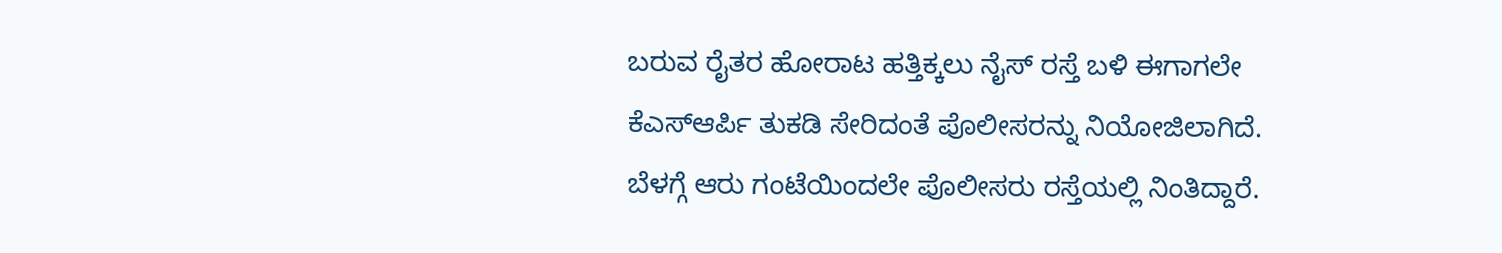ಬರುವ ರೈತರ ಹೋರಾಟ ಹತ್ತಿಕ್ಕಲು ನೈಸ್‌ ರಸ್ತೆ ಬಳಿ ಈಗಾಗಲೇ ಕೆಎಸ್ಆರ್ಪಿ ತುಕಡಿ ಸೇರಿದಂತೆ ಪೊಲೀಸರನ್ನು ನಿಯೋಜಿಲಾಗಿದೆ. ಬೆಳಗ್ಗೆ ಆರು ಗಂಟೆಯಿಂದಲೇ ಪೊಲೀಸರು ರಸ್ತೆಯಲ್ಲಿ ನಿಂತಿದ್ದಾರೆ.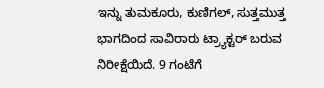ಇನ್ನು ತುಮಕೂರು, ಕುಣಿಗಲ್, ಸುತ್ತಮುತ್ತ ಭಾಗದಿಂದ ಸಾವಿರಾರು ಟ್ರ್ಯಾಕ್ಟರ್ ಬರುವ ನಿರೀಕ್ಷೆಯಿದೆ. 9 ಗಂಟೆಗೆ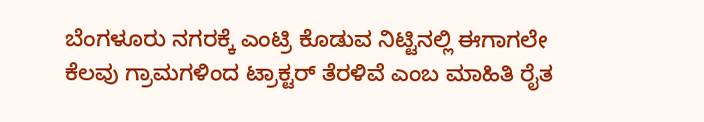ಬೆಂಗಳೂರು ನಗರಕ್ಕೆ ಎಂಟ್ರಿ ಕೊಡುವ ನಿಟ್ಟಿನಲ್ಲಿ ಈಗಾಗಲೇ ಕೆಲವು ಗ್ರಾಮಗಳಿಂದ ಟ್ರಾಕ್ಟರ್ ತೆರಳಿವೆ ಎಂಬ ಮಾಹಿತಿ ರೈತ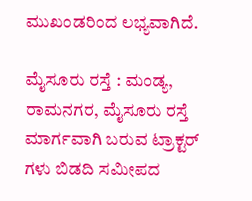ಮುಖಂಡರಿಂದ ಲಭ್ಯವಾಗಿದೆ.

ಮೈಸೂರು ರಸ್ತೆ : ಮಂಡ್ಯ, ರಾಮನಗರ, ಮೈಸೂರು ರಸ್ತೆ ಮಾರ್ಗವಾಗಿ ಬರುವ ಟ್ರಾಕ್ಟರ್ ಗಳು ಬಿಡದಿ ಸಮೀಪದ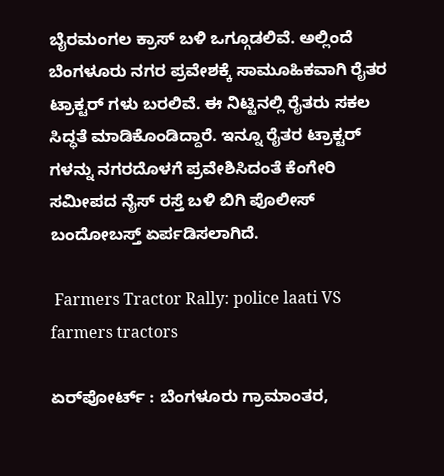ಬೈರಮಂಗಲ ಕ್ರಾಸ್ ಬಳಿ ಒಗ್ಗೂಡಲಿವೆ. ಅಲ್ಲಿಂದೆ ಬೆಂಗಳೂರು ನಗರ ಪ್ರವೇಶಕ್ಕೆ ಸಾಮೂಹಿಕವಾಗಿ ರೈತರ ಟ್ರಾಕ್ಟರ್ ಗಳು ಬರಲಿವೆ. ಈ ನಿಟ್ಟಿನಲ್ಲಿ ರೈತರು ಸಕಲ ಸಿದ್ಧತೆ ಮಾಡಿಕೊಂಡಿದ್ದಾರೆ. ಇನ್ನೂ ರೈತರ ಟ್ರಾಕ್ಟರ್ ಗಳನ್ನು ನಗರದೊಳಗೆ ಪ್ರವೇಶಿಸಿದಂತೆ ಕೆಂಗೇರಿ ಸಮೀಪದ ನೈಸ್ ರಸ್ತೆ ಬಳಿ ಬಿಗಿ ಪೊಲೀಸ್ ಬಂದೋಬಸ್ತ್ ಏರ್ಪಡಿಸಲಾಗಿದೆ.

 Farmers Tractor Rally: police laati VS farmers tractors

ಏರ್‌ಪೋರ್ಟ್ : ಬೆಂಗಳೂರು ಗ್ರಾಮಾಂತರ,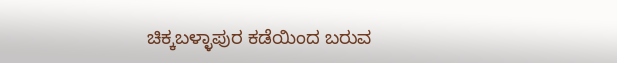ಚಿಕ್ಕಬಳ್ಳಾಪುರ ಕಡೆಯಿಂದ ಬರುವ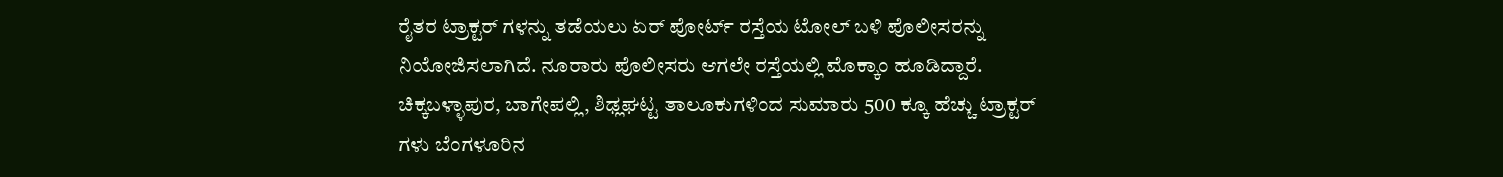ರೈತರ ಟ್ರಾಕ್ಟರ್ ಗಳನ್ನು ತಡೆಯಲು ಏರ್‌ ಪೋರ್ಟ್ ರಸ್ತೆಯ ಟೋಲ್ ಬಳಿ ಪೊಲೀಸರನ್ನು ನಿಯೋಜಿಸಲಾಗಿದೆ. ನೂರಾರು ಪೊಲೀಸರು ಆಗಲೇ ರಸ್ತೆಯಲ್ಲಿ ಮೊಕ್ಕಾಂ ಹೂಡಿದ್ದಾರೆ. ಚಿಕ್ಕಬಳ್ಳಾಪುರ, ಬಾಗೇಪಲ್ಲಿ, ಶಿಢ್ಲಘಟ್ಟ ತಾಲೂಕುಗಳಿಂದ ಸುಮಾರು 500 ಕ್ಕೂ ಹೆಚ್ಚು ಟ್ರಾಕ್ಟರ್ ಗಳು ಬೆಂಗಳೂರಿನ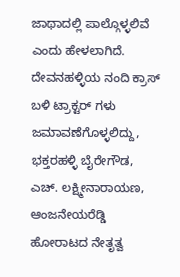ಜಾಥಾದಲ್ಲಿ ಪಾಲ್ಗೊಳ್ಳಲಿವೆ ಎಂದು ಹೇಳಲಾಗಿದೆ. ದೇವನಹಳ್ಳಿಯ ನಂದಿ ಕ್ರಾಸ್ ಬಳಿ ಟ್ರಾಕ್ಟರ್ ಗಳು ಜಮಾವಣೆಗೊಳ್ಳಲಿದ್ದು, ಭಕ್ತರಹಳ್ಳಿ ಬೈರೇಗೌಡ, ಎಚ್‌. ಲಕ್ಷ್ಮೀನಾರಾಯಣ, ಆಂಜನೇಯರೆಡ್ಡಿ ಹೋರಾಟದ ನೇತೃತ್ವ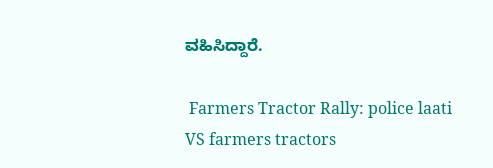ವಹಿಸಿದ್ದಾರೆ.

 Farmers Tractor Rally: police laati VS farmers tractors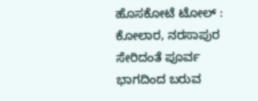ಹೊಸಕೋಟೆ ಟೋಲ್ : ಕೋಲಾರ, ನರಸಾಪುರ ಸೇರಿದಂತೆ ಪೂರ್ವ ಭಾಗದಿಂದ ಬರುವ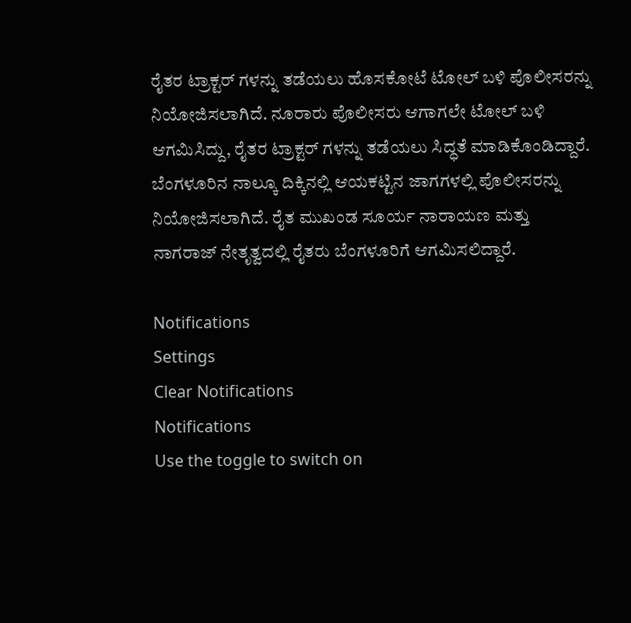ರೈತರ ಟ್ರಾಕ್ಟರ್ ಗಳನ್ನು ತಡೆಯಲು ಹೊಸಕೋಟೆ ಟೋಲ್ ಬಳಿ ಪೊಲೀಸರನ್ನು ನಿಯೋಜಿಸಲಾಗಿದೆ. ನೂರಾರು ಪೊಲೀಸರು ಆಗಾಗಲೇ ಟೋಲ್ ಬಳಿ ಆಗಮಿಸಿದ್ದು, ರೈತರ ಟ್ರಾಕ್ಟರ್ ಗಳನ್ನು ತಡೆಯಲು ಸಿದ್ಧತೆ ಮಾಡಿಕೊಂಡಿದ್ದಾರೆ. ಬೆಂಗಳೂರಿನ ನಾಲ್ಕೂ ದಿಕ್ಕಿನಲ್ಲಿ ಆಯಕಟ್ಟಿನ ಜಾಗಗಳಲ್ಲಿ ಪೊಲೀಸರನ್ನು ನಿಯೋಜಿಸಲಾಗಿದೆ. ರೈತ ಮುಖಂಡ ಸೂರ್ಯ ನಾರಾಯಣ ಮತ್ತು ನಾಗರಾಜ್ ನೇತೃತ್ವದಲ್ಲಿ ರೈತರು ಬೆಂಗಳೂರಿಗೆ ಆಗಮಿಸಲಿದ್ದಾರೆ.

Notifications
Settings
Clear Notifications
Notifications
Use the toggle to switch on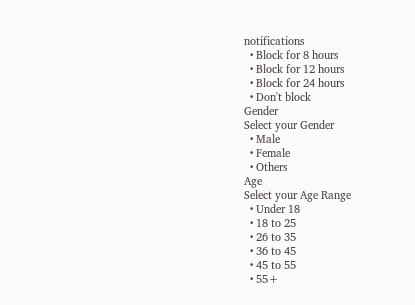notifications
  • Block for 8 hours
  • Block for 12 hours
  • Block for 24 hours
  • Don't block
Gender
Select your Gender
  • Male
  • Female
  • Others
Age
Select your Age Range
  • Under 18
  • 18 to 25
  • 26 to 35
  • 36 to 45
  • 45 to 55
  • 55+